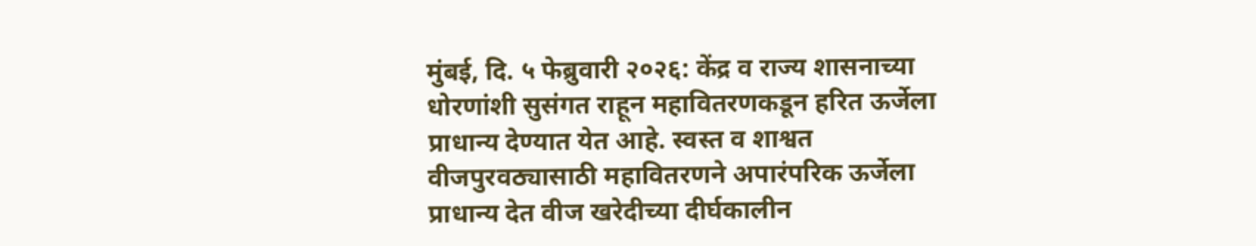मुंबई, दि. ५ फेब्रुवारी २०२६: केंद्र व राज्य शासनाच्या धोरणांशी सुसंगत राहून महावितरणकडून हरित ऊर्जेला प्राधान्य देण्यात येत आहे. स्वस्त व शाश्वत वीजपुरवठ्यासाठी महावितरणने अपारंपरिक ऊर्जेला प्राधान्य देत वीज खरेदीच्या दीर्घकालीन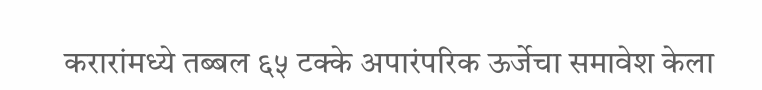करारांमध्ये तब्बल ६५ टक्के अपारंपरिक ऊर्जेचा समावेश केला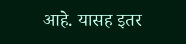आहे. यासह इतर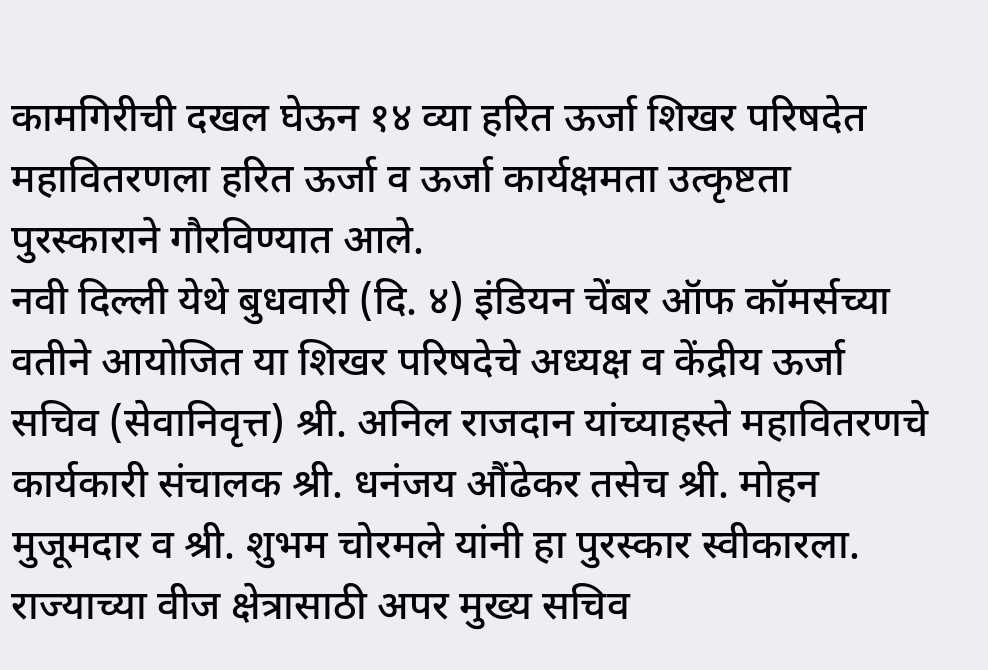कामगिरीची दखल घेऊन १४ व्या हरित ऊर्जा शिखर परिषदेत महावितरणला हरित ऊर्जा व ऊर्जा कार्यक्षमता उत्कृष्टता पुरस्काराने गौरविण्यात आले.
नवी दिल्ली येथे बुधवारी (दि. ४) इंडियन चेंबर ऑफ कॉमर्सच्या वतीने आयोजित या शिखर परिषदेचे अध्यक्ष व केंद्रीय ऊर्जा सचिव (सेवानिवृत्त) श्री. अनिल राजदान यांच्याहस्ते महावितरणचे कार्यकारी संचालक श्री. धनंजय औंढेकर तसेच श्री. मोहन मुजूमदार व श्री. शुभम चोरमले यांनी हा पुरस्कार स्वीकारला.
राज्याच्या वीज क्षेत्रासाठी अपर मुख्य सचिव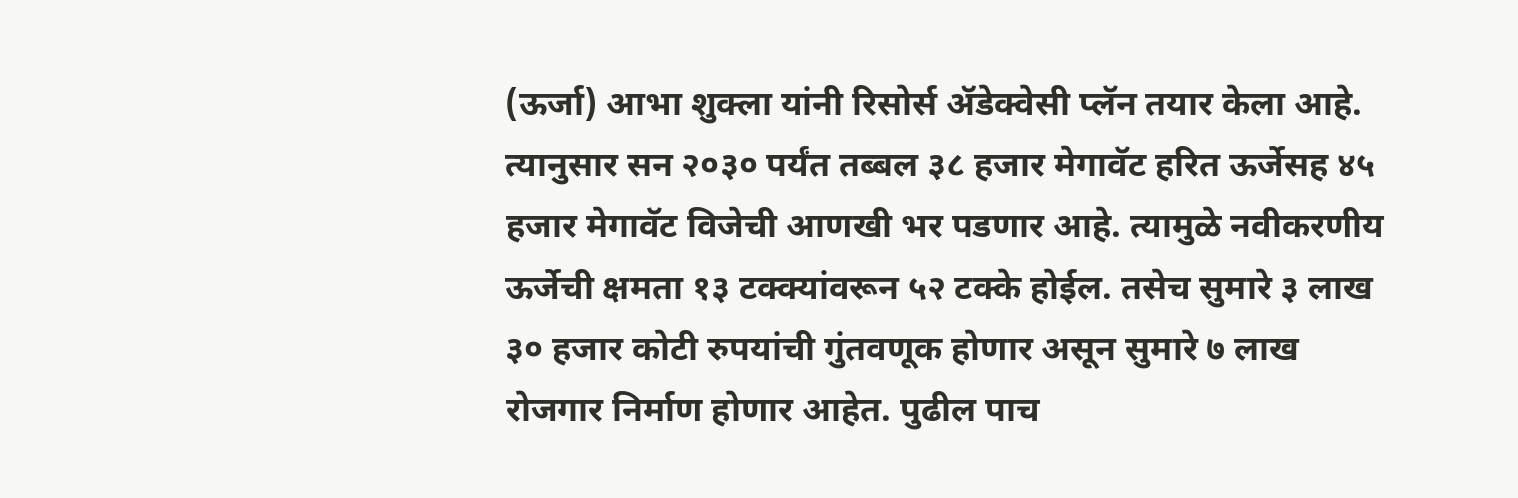(ऊर्जा) आभा शुक्ला यांनी रिसोर्स ॲडेक्वेसी प्लॅन तयार केला आहे. त्यानुसार सन २०३० पर्यंत तब्बल ३८ हजार मेगावॅट हरित ऊर्जेसह ४५ हजार मेगावॅट विजेची आणखी भर पडणार आहे. त्यामुळे नवीकरणीय ऊर्जेची क्षमता १३ टक्क्यांवरून ५२ टक्के होईल. तसेच सुमारे ३ लाख ३० हजार कोटी रुपयांची गुंतवणूक होणार असून सुमारे ७ लाख रोजगार निर्माण होणार आहेत. पुढील पाच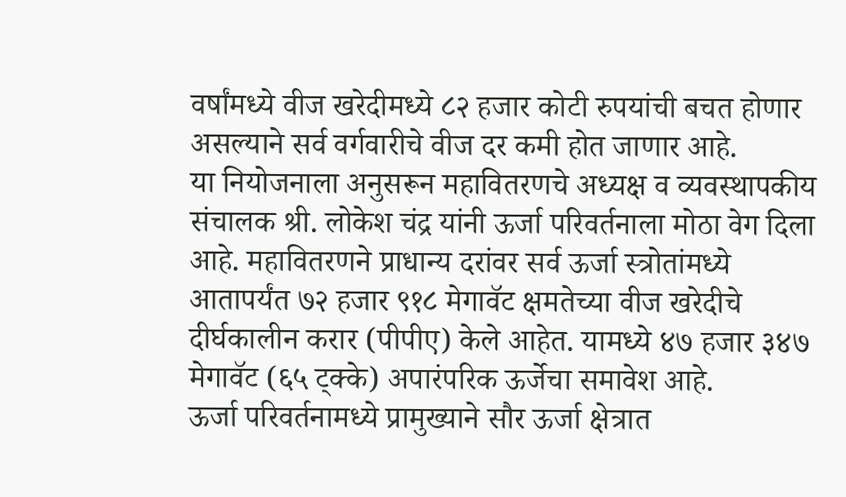वर्षांमध्ये वीज खरेदीमध्ये ८२ हजार कोटी रुपयांची बचत होणार असल्याने सर्व वर्गवारीचे वीज दर कमी होत जाणार आहे.
या नियोजनाला अनुसरून महावितरणचे अध्यक्ष व व्यवस्थापकीय संचालक श्री. लोकेश चंद्र यांनी ऊर्जा परिवर्तनाला मोठा वेग दिला आहे. महावितरणने प्राधान्य दरांवर सर्व ऊर्जा स्त्रोतांमध्ये आतापर्यंत ७२ हजार ९१८ मेगावॅट क्षमतेच्या वीज खरेदीचे दीर्घकालीन करार (पीपीए) केले आहेत. यामध्ये ४७ हजार ३४७ मेगावॅट (६५ ट्क्के) अपारंपरिक ऊर्जेचा समावेश आहे.
ऊर्जा परिवर्तनामध्ये प्रामुख्याने सौर ऊर्जा क्षेत्रात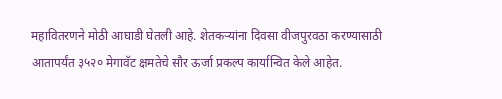महावितरणने मोठी आघाडी घेतली आहे. शेतकऱ्यांना दिवसा वीजपुरवठा करण्यासाठी आतापर्यंत ३५२० मेगावॅट क्षमतेचे सौर ऊर्जा प्रकल्प कार्यान्वित केले आहेत.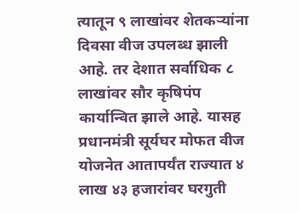त्यातून ९ लाखांवर शेतकऱ्यांना दिवसा वीज उपलब्ध झाली आहे. तर देशात सर्वाधिक ८ लाखांवर सौर कृषिपंप कार्यान्वित झाले आहे. यासह प्रधानमंत्री सूर्यघर मोफत वीज योजनेत आतापर्यंत राज्यात ४ लाख ४३ हजारांवर घरगुती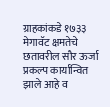ग्राहकांकडे १७३३ मेगावॅट क्षमतेचे छतावरील सौर ऊर्जा प्रकल्प कार्यान्वित झाले आहे व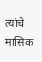त्यांचे मासिक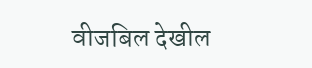वीजबिल देखील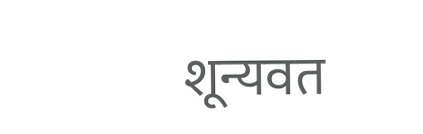शून्यवत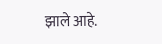झाले आहे.